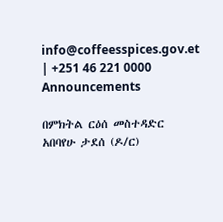info@coffeesspices.gov.et | +251 46 221 0000
Announcements

በምክትል ርዕሰ መስተዳድር አበባየሁ ታደሰ (ዶ/ር)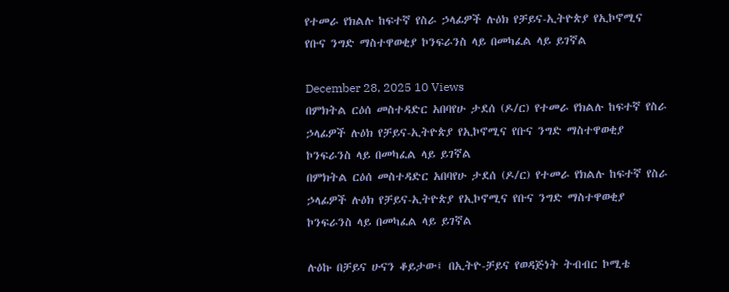የተመራ የክልሉ ከፍተኛ የስራ ኃላፊዎች ሉዕክ የቻይና-ኢትዮጵያ የኢኮኖሚና የቡና ንግድ ማስተዋወቂያ ኮንፍራንስ ላይ በመካፈል ላይ ይገኛል

December 28, 2025 10 Views
በምክትል ርዕሰ መስተዳድር አበባየሁ ታደሰ (ዶ/ር) የተመራ የክልሉ ከፍተኛ የስራ ኃላፊዎች ሉዕክ የቻይና-ኢትዮጵያ የኢኮኖሚና የቡና ንግድ ማስተዋወቂያ ኮንፍራንስ ላይ በመካፈል ላይ ይገኛል
በምክትል ርዕሰ መስተዳድር አበባየሁ ታደሰ (ዶ/ር) የተመራ የክልሉ ከፍተኛ የስራ ኃላፊዎች ሉዕክ የቻይና-ኢትዮጵያ የኢኮኖሚና የቡና ንግድ ማስተዋወቂያ ኮንፍራንስ ላይ በመካፈል ላይ ይገኛል

ሉዕኩ በቻይና ሁናን ቆይታው፤ በኢትዮ-ቻይና የወዳጅነት ትብብር ኮሚቴ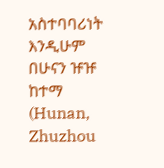አስተባባሪነት እንዲሁም በሁናን ዡዡ ከተማ (Hunan, Zhuzhou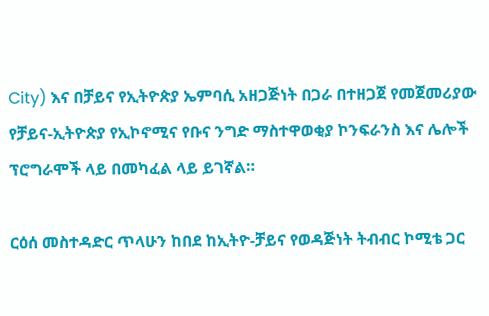City) እና በቻይና የኢትዮጵያ ኤምባሲ አዘጋጅነት በጋራ በተዘጋጀ የመጀመሪያው የቻይና-ኢትዮጵያ የኢኮኖሚና የቡና ንግድ ማስተዋወቂያ ኮንፍራንስ እና ሌሎች ፕሮግራሞች ላይ በመካፈል ላይ ይገኛል።

ርዕሰ መስተዳድር ጥላሁን ከበደ ከኢትዮ-ቻይና የወዳጅነት ትብብር ኮሚቴ ጋር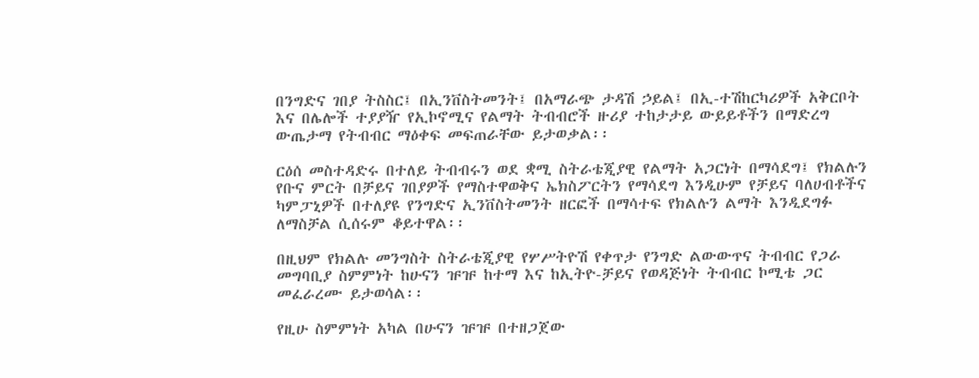በንግድና ገበያ ትስስር፤ በኢንቨስትመንት፤ በአማራጭ ታዳሽ ኃይል፤ በኢ-ተሽከርካሪዎች አቅርቦት እና በሌሎች ተያያዥ የኢኮኖሚና የልማት ትብብሮች ዙሪያ ተከታታይ ውይይቶችን በማድረግ ውጤታማ የትብብር ማዕቀፍ መፍጠራቸው ይታወቃል፡፡

ርዕሰ መስተዳድሩ በተለይ ትብብሩን ወደ ቋሚ ስትራቴጂያዊ የልማት አጋርነት በማሳደግ፤ የክልሉን የቡና ምርት በቻይና ገበያዎች የማስተዋወቅና ኤክስፖርትን የማሳደግ እንዲሁም የቻይና ባለሀብቶችና ካምፓኒዎች በተለያዩ የንግድና ኢንቨስትመንት ዘርፎች በማሳተፍ የክልሉን ልማት እንዲደግፉ ለማስቻል ሲሰሩም ቆይተዋል፡፡

በዚህም የክልሉ መንግስት ስትራቴጂያዊ የሦሥትዮሽ የቀጥታ የንግድ ልውውጥና ትብብር የጋራ መግባቢያ ስምምነት ከሁናን ዡዡ ከተማ እና ከኢትዮ-ቻይና የወዳጅነት ትብብር ኮሚቴ ጋር መፈራረሙ ይታወሳል፡፡

የዚሁ ስምምነት አካል በሁናን ዡዡ በተዘጋጀው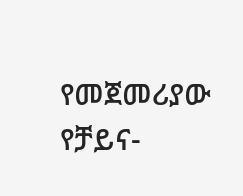የመጀመሪያው የቻይና-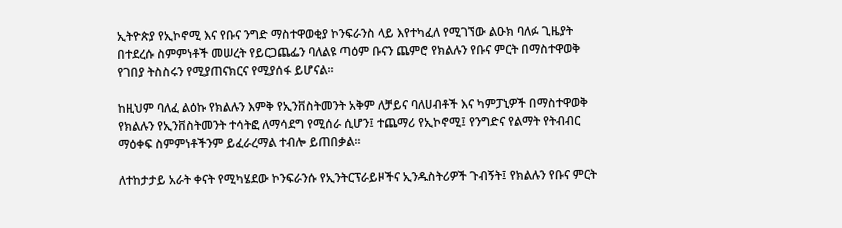ኢትዮጵያ የኢኮኖሚ እና የቡና ንግድ ማስተዋወቂያ ኮንፍራንስ ላይ እየተካፈለ የሚገኘው ልዑክ ባለፉ ጊዜያት በተደረሱ ስምምነቶች መሠረት የይርጋጨፌን ባለልዩ ጣዕም ቡናን ጨምሮ የክልሉን የቡና ምርት በማስተዋወቅ የገበያ ትስስሩን የሚያጠናክርና የሚያሰፋ ይሆናል፡፡

ከዚህም ባለፈ ልዕኩ የክልሉን እምቅ የኢንቨስትመንት አቅም ለቻይና ባለሀብቶች እና ካምፓኒዎች በማስተዋወቅ የክልሉን የኢንቨስትመንት ተሳትፎ ለማሳደግ የሚሰራ ሲሆን፤ ተጨማሪ የኢኮኖሚ፤ የንግድና የልማት የትብብር ማዕቀፍ ስምምነቶችንም ይፈራረማል ተብሎ ይጠበቃል፡፡

ለተከታታይ አራት ቀናት የሚካሄደው ኮንፍራንሱ የኢንትርፕራይዞችና ኢንዱስትሪዎች ጉብኝት፤ የክልሉን የቡና ምርት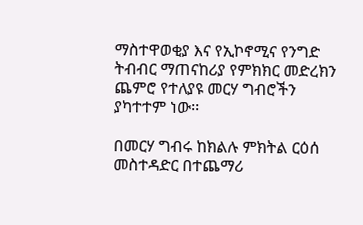ማስተዋወቂያ እና የኢኮኖሚና የንግድ ትብብር ማጠናከሪያ የምክክር መድረክን ጨምሮ የተለያዩ መርሃ ግብሮችን ያካተተም ነው፡፡

በመርሃ ግብሩ ከክልሉ ምክትል ርዕሰ መስተዳድር በተጨማሪ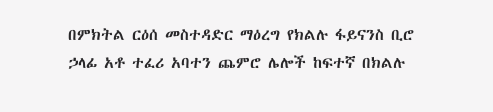በምክትል ርዕሰ መስተዳድር ማዕረግ የክልሉ ፋይናንስ ቢሮ ኃላፊ አቶ ተፈሪ አባተን ጨምሮ ሌሎች ከፍተኛ በክልሉ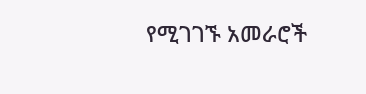የሚገገኙ አመራሮች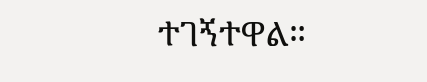ተገኝተዋል።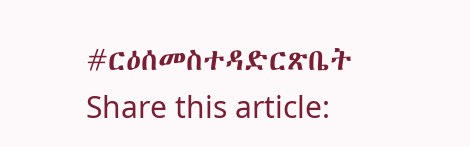#ርዕሰመስተዳድርጽቤት
Share this article: